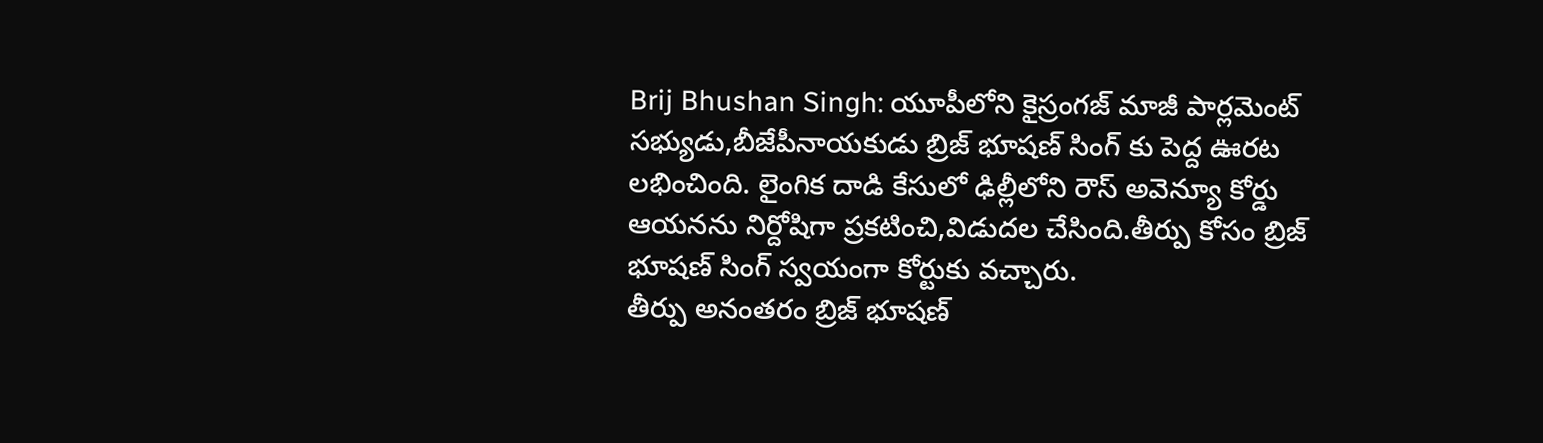Brij Bhushan Singh: యూపీలోని కైస్రంగజ్ మాజీ పార్లమెంట్ సభ్యుడు,బీజేపీనాయకుడు బ్రిజ్ భూషణ్ సింగ్ కు పెద్ద ఊరట లభించింది. లైంగిక దాడి కేసులో ఢిల్లీలోని రౌస్ అవెన్యూ కోర్డు ఆయనను నిర్దోషిగా ప్రకటించి,విడుదల చేసింది.తీర్పు కోసం బ్రిజ్ భూషణ్ సింగ్ స్వయంగా కోర్టుకు వచ్చారు.
తీర్పు అనంతరం బ్రిజ్ భూషణ్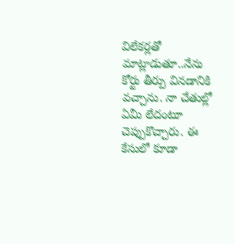విలేకర్లతో మాట్లాడుతూ..నేను కోర్టు తీర్పు వినడానికి వచ్చాను. నా చేతుల్లో ఏమీ లేదంటూ చెప్పుకొచ్చారు. ఈ కేసులో కూడా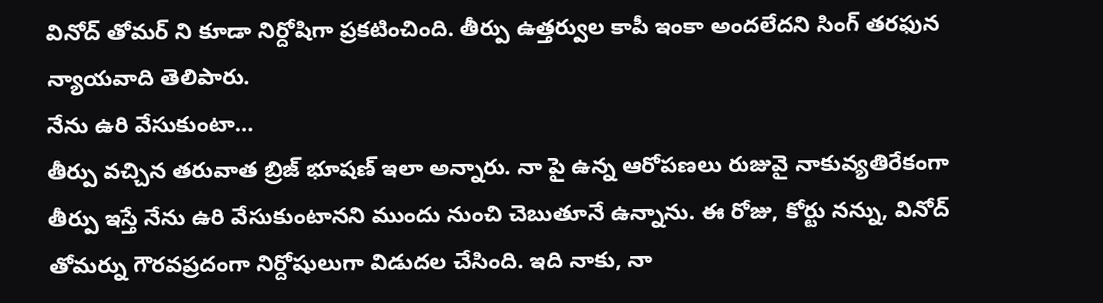వినోద్ తోమర్ ని కూడా నిర్దోషిగా ప్రకటించింది. తీర్పు ఉత్తర్వుల కాపీ ఇంకా అందలేదని సింగ్ తరఫున న్యాయవాది తెలిపారు.
నేను ఉరి వేసుకుంటా…
తీర్పు వచ్చిన తరువాత బ్రిజ్ భూషణ్ ఇలా అన్నారు. నా పై ఉన్న ఆరోపణలు రుజువై నాకువ్యతిరేకంగా తీర్పు ఇస్తే నేను ఉరి వేసుకుంటానని ముందు నుంచి చెబుతూనే ఉన్నాను. ఈ రోజు, కోర్టు నన్ను, వినోద్ తోమర్ను గౌరవప్రదంగా నిర్దోషులుగా విడుదల చేసింది. ఇది నాకు, నా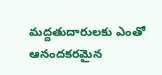మద్దతుదారులకు ఎంతో ఆనందకరమైన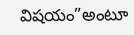విషయం”అంటూ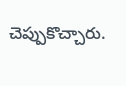చెప్పుకొచ్చారు.